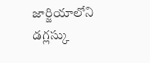జార్జియాలోని డగ్లస్కు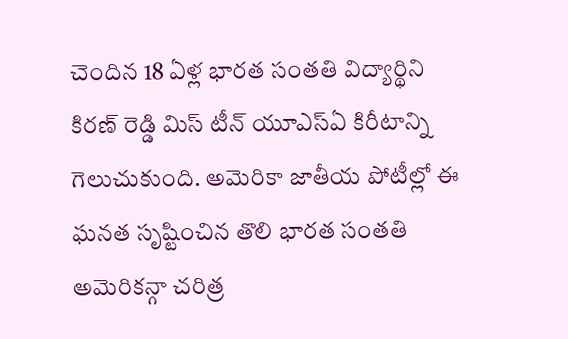చెందిన 18 ఏళ్ల భారత సంతతి విద్యార్థిని కిరణ్ రెడ్డి మిస్ టీన్ యూఎస్ఏ కిరీటాన్ని గెలుచుకుంది. అమెరికా జాతీయ పోటీల్లో ఈ ఘనత సృష్టించిన తొలి భారత సంతతి అమెరికన్గా చరిత్ర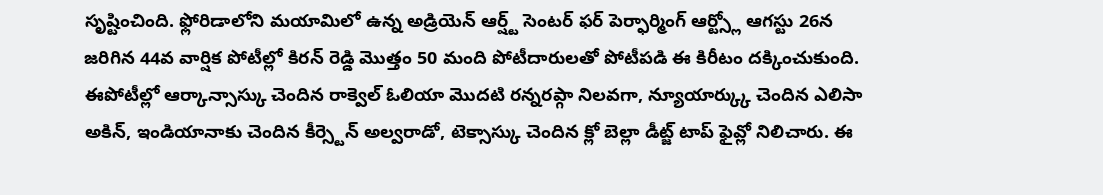సృష్టించింది. ఫ్లోరిడాలోని మయామిలో ఉన్న అడ్రియెన్ ఆర్ష్ట్ సెంటర్ ఫర్ పెర్ఫార్మింగ్ ఆర్ట్స్లో ఆగస్టు 26న జరిగిన 44వ వార్షిక పోటీల్లో కిరన్ రెడ్డి మొత్తం 50 మంది పోటీదారులతో పోటీపడి ఈ కిరీటం దక్కించుకుంది.
ఈపోటీల్లో ఆర్కాన్సాస్కు చెందిన రాక్వెల్ ఓలియా మొదటి రన్నరప్గా నిలవగా, న్యూయార్క్కు చెందిన ఎలిసా అకిన్, ఇండియానాకు చెందిన కీర్స్టెన్ అల్వరాడో, టెక్సాస్కు చెందిన క్లో బెల్లా డీట్జ్ టాప్ ఫైవ్లో నిలిచారు. ఈ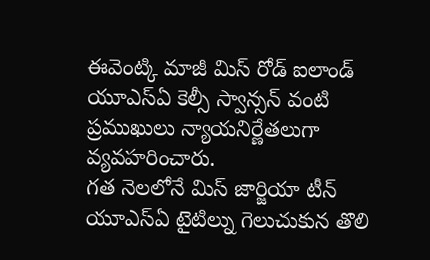ఈవెంట్కి మాజీ మిస్ రోడ్ ఐలాండ్ యూఎస్ఏ కెల్సీ స్వాన్సన్ వంటి ప్రముఖులు న్యాయనిర్ణేతలుగా వ్యవహరించారు.
గత నెలలోనే మిస్ జార్జియా టీన్ యూఎస్ఏ టైటిల్ను గెలుచుకున తొలి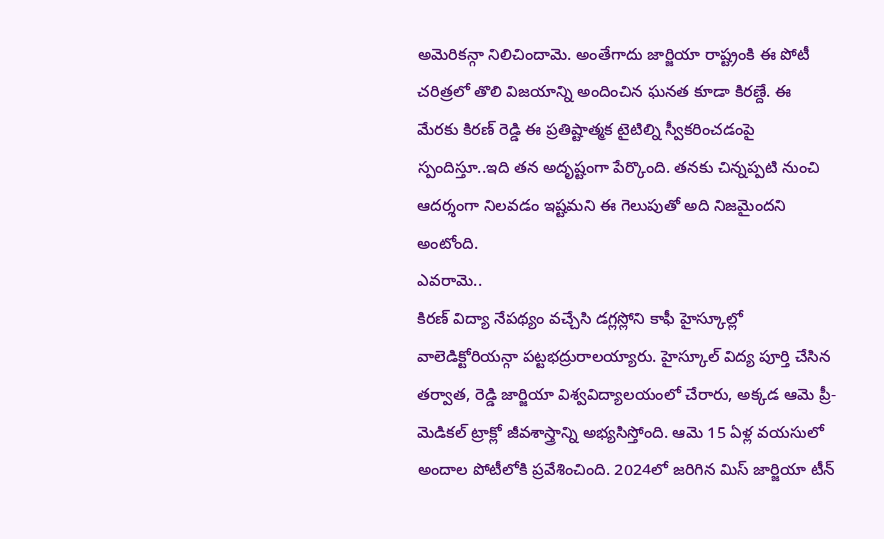అమెరికన్గా నిలిచిందామె. అంతేగాదు జార్జియా రాష్ట్రంకి ఈ పోటీ చరిత్రలో తొలి విజయాన్ని అందించిన ఘనత కూడా కిరణ్దే. ఈ మేరకు కిరణ్ రెడ్డి ఈ ప్రతిష్టాత్మక టైటిల్ని స్వీకరించడంపై స్పందిస్తూ..ఇది తన అదృష్టంగా పేర్కొంది. తనకు చిన్నప్పటి నుంచి ఆదర్శంగా నిలవడం ఇష్టమని ఈ గెలుపుతో అది నిజమైందని అంటోంది.
ఎవరామె..
కిరణ్ విద్యా నేపథ్యం వచ్చేసి డగ్లస్లోని కాఫీ హైస్కూల్లో వాలెడిక్టోరియన్గా పట్టభద్రురాలయ్యారు. హైస్కూల్ విద్య పూర్తి చేసిన తర్వాత, రెడ్డి జార్జియా విశ్వవిద్యాలయంలో చేరారు, అక్కడ ఆమె ప్రీ-మెడికల్ ట్రాక్లో జీవశాస్త్రాన్ని అభ్యసిస్తోంది. ఆమె 15 ఏళ్ల వయసులో అందాల పోటీలోకి ప్రవేశించింది. 2024లో జరిగిన మిస్ జార్జియా టీన్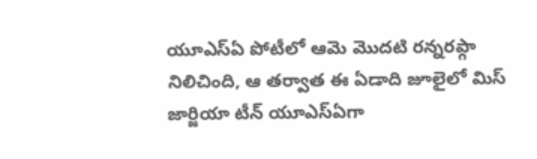యూఎస్ఏ పోటీలో ఆమె మొదటి రన్నరప్గా నిలిచింది, ఆ తర్వాత ఈ ఏడాది జూలైలో మిస్ జార్జియా టీన్ యూఎస్ఏగా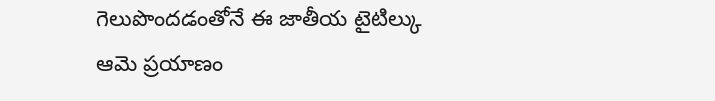గెలుపొందడంతోనే ఈ జాతీయ టైటిల్కు ఆమె ప్రయాణం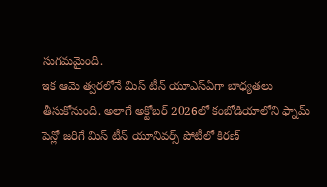సుగమమైంది.
ఇక ఆమె త్వరలోనే మిస్ టీన్ యూఎస్ఏగా బాధ్యతలు తీసుకోనుంది. అలాగే అక్టోబర్ 2026లో కంబోడియాలోని ఫ్నామ్ పెన్లో జరిగే మిస్ టీన్ యూనివర్స్ పోటీలో కిరణ్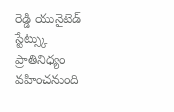రెడ్డి యునైటెడ్ స్టేట్స్కు ప్రాతినిధ్యం వహించనుంది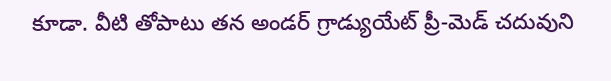కూడా. వీటి తోపాటు తన అండర్ గ్రాడ్యుయేట్ ప్రీ-మెడ్ చదువుని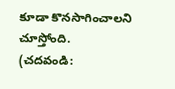కూడా కొనసాగించాలని చూస్తోంది.
(చదవండి: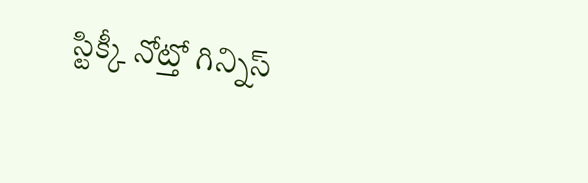స్టిక్కీ నోట్తో గిన్నిస్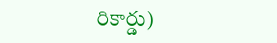రికార్డు)